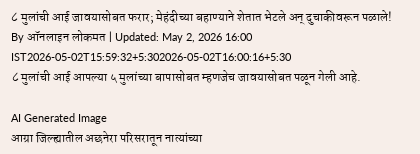८ मुलांची आई जावयासोबत फरार; मेहंदीच्या बहाण्याने शेतात भेटले अन् दुचाकीवरून पळाले!
By ऑनलाइन लोकमत | Updated: May 2, 2026 16:00 IST2026-05-02T15:59:32+5:302026-05-02T16:00:16+5:30
८ मुलांची आई आपल्या ५ मुलांच्या बापासोबत म्हणजेच जावयासोबत पळून गेली आहे.

AI Generated Image
आग्रा जिल्ह्यातील अछनेरा परिसरातून नात्यांच्या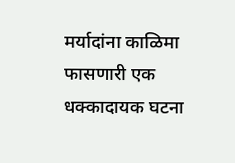मर्यादांना काळिमा फासणारी एक धक्कादायक घटना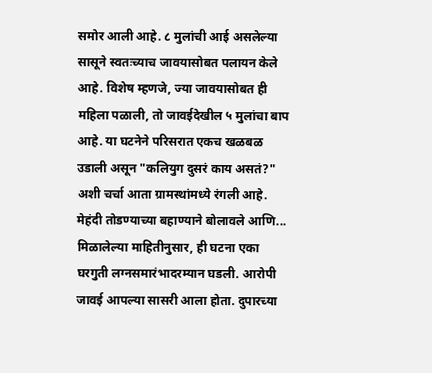समोर आली आहे. ८ मुलांची आई असलेल्या सासूने स्वतःच्याच जावयासोबत पलायन केले आहे. विशेष म्हणजे, ज्या जावयासोबत ही महिला पळाली, तो जावईदेखील ५ मुलांचा बाप आहे. या घटनेने परिसरात एकच खळबळ उडाली असून "कलियुग दुसरं काय असतं?" अशी चर्चा आता ग्रामस्थांमध्ये रंगली आहे.
मेहंदी तोडण्याच्या बहाण्याने बोलावले आणि...
मिळालेल्या माहितीनुसार, ही घटना एका घरगुती लग्नसमारंभादरम्यान घडली. आरोपी जावई आपल्या सासरी आला होता. दुपारच्या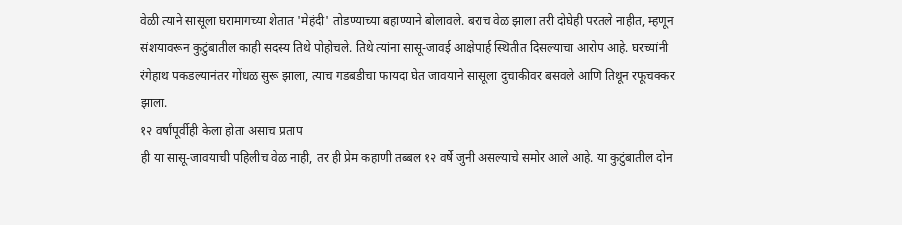वेळी त्याने सासूला घरामागच्या शेतात 'मेहंदी' तोडण्याच्या बहाण्याने बोलावले. बराच वेळ झाला तरी दोघेही परतले नाहीत, म्हणून संशयावरून कुटुंबातील काही सदस्य तिथे पोहोचले. तिथे त्यांना सासू-जावई आक्षेपार्ह स्थितीत दिसल्याचा आरोप आहे. घरच्यांनी रंगेहाथ पकडल्यानंतर गोंधळ सुरू झाला, त्याच गडबडीचा फायदा घेत जावयाने सासूला दुचाकीवर बसवले आणि तिथून रफूचक्कर झाला.
१२ वर्षांपूर्वीही केला होता असाच प्रताप
ही या सासू-जावयाची पहिलीच वेळ नाही, तर ही प्रेम कहाणी तब्बल १२ वर्षे जुनी असल्याचे समोर आले आहे. या कुटुंबातील दोन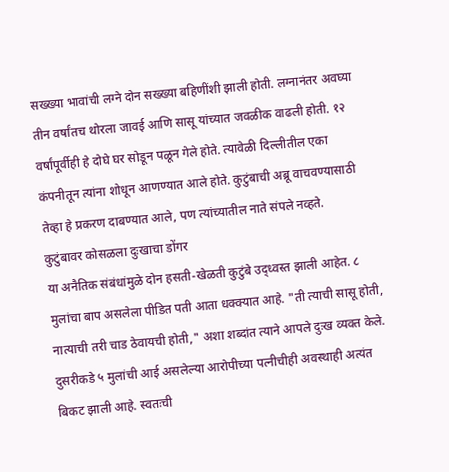सख्ख्या भावांची लग्ने दोन सख्ख्या बहिणींशी झाली होती. लग्नानंतर अवघ्या तीन वर्षांतच थोरला जावई आणि सासू यांच्यात जवळीक वाढली होती. १२ वर्षांपूर्वीही हे दोघे घर सोडून पळून गेले होते. त्यावेळी दिल्लीतील एका कंपनीतून त्यांना शोधून आणण्यात आले होते. कुटुंबाची अब्रू वाचवण्यासाठी तेव्हा हे प्रकरण दाबण्यात आले, पण त्यांच्यातील नाते संपले नव्हते.
कुटुंबावर कोसळला दुःखाचा डोंगर
या अनैतिक संबंधांमुळे दोन हसती-खेळती कुटुंबे उद्ध्वस्त झाली आहेत. ८ मुलांचा बाप असलेला पीडित पती आता धक्क्यात आहे. "ती त्याची सासू होती, नात्याची तरी चाड ठेवायची होती," अशा शब्दांत त्याने आपले दुःख व्यक्त केले. दुसरीकडे ५ मुलांची आई असलेल्या आरोपीच्या पत्नीचीही अवस्थाही अत्यंत बिकट झाली आहे. स्वतःची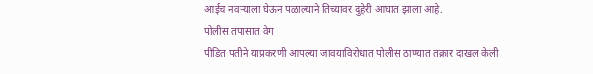आईच नवऱ्याला घेऊन पळाल्याने तिच्यावर दुहेरी आघात झाला आहे.
पोलीस तपासात वेग
पीडित पतीने याप्रकरणी आपल्या जावयाविरोधात पोलीस ठाण्यात तक्रार दाखल केली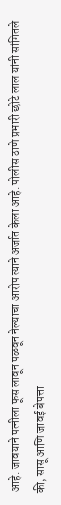आहे. जावयाने पत्नीला फूस लावून पळवून नेल्याचा आरोप त्याने अर्जात केला आहे. पोलीस ठाणे प्रभारी छोटे लाल यांनी सांगितले की, सासू आणि जावई बेपत्ता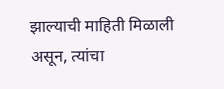झाल्याची माहिती मिळाली असून, त्यांचा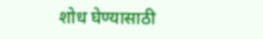शोध घेण्यासाठी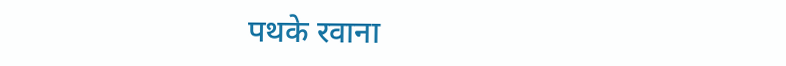पथके रवाना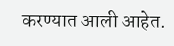करण्यात आली आहेत.